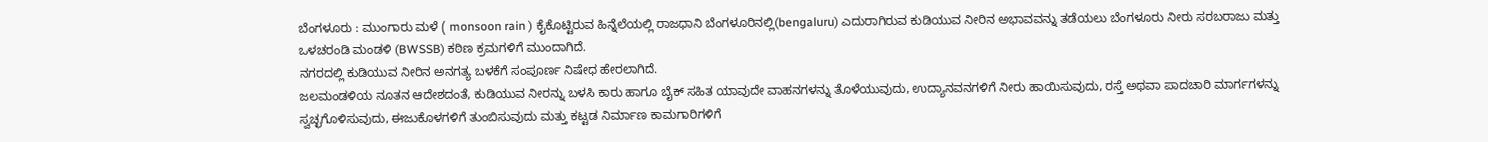ಬೆಂಗಳೂರು : ಮುಂಗಾರು ಮಳೆ ( monsoon rain ) ಕೈಕೊಟ್ಟಿರುವ ಹಿನ್ನೆಲೆಯಲ್ಲಿ ರಾಜಧಾನಿ ಬೆಂಗಳೂರಿನಲ್ಲಿ(bengaluru) ಎದುರಾಗಿರುವ ಕುಡಿಯುವ ನೀರಿನ ಅಭಾವವನ್ನು ತಡೆಯಲು ಬೆಂಗಳೂರು ನೀರು ಸರಬರಾಜು ಮತ್ತು ಒಳಚರಂಡಿ ಮಂಡಳಿ (BWSSB) ಕಠಿಣ ಕ್ರಮಗಳಿಗೆ ಮುಂದಾಗಿದೆ.
ನಗರದಲ್ಲಿ ಕುಡಿಯುವ ನೀರಿನ ಅನಗತ್ಯ ಬಳಕೆಗೆ ಸಂಪೂರ್ಣ ನಿಷೇಧ ಹೇರಲಾಗಿದೆ.
ಜಲಮಂಡಳಿಯ ನೂತನ ಆದೇಶದಂತೆ, ಕುಡಿಯುವ ನೀರನ್ನು ಬಳಸಿ ಕಾರು ಹಾಗೂ ಬೈಕ್ ಸಹಿತ ಯಾವುದೇ ವಾಹನಗಳನ್ನು ತೊಳೆಯುವುದು, ಉದ್ಯಾನವನಗಳಿಗೆ ನೀರು ಹಾಯಿಸುವುದು, ರಸ್ತೆ ಅಥವಾ ಪಾದಚಾರಿ ಮಾರ್ಗಗಳನ್ನು ಸ್ವಚ್ಛಗೊಳಿಸುವುದು, ಈಜುಕೊಳಗಳಿಗೆ ತುಂಬಿಸುವುದು ಮತ್ತು ಕಟ್ಟಡ ನಿರ್ಮಾಣ ಕಾಮಗಾರಿಗಳಿಗೆ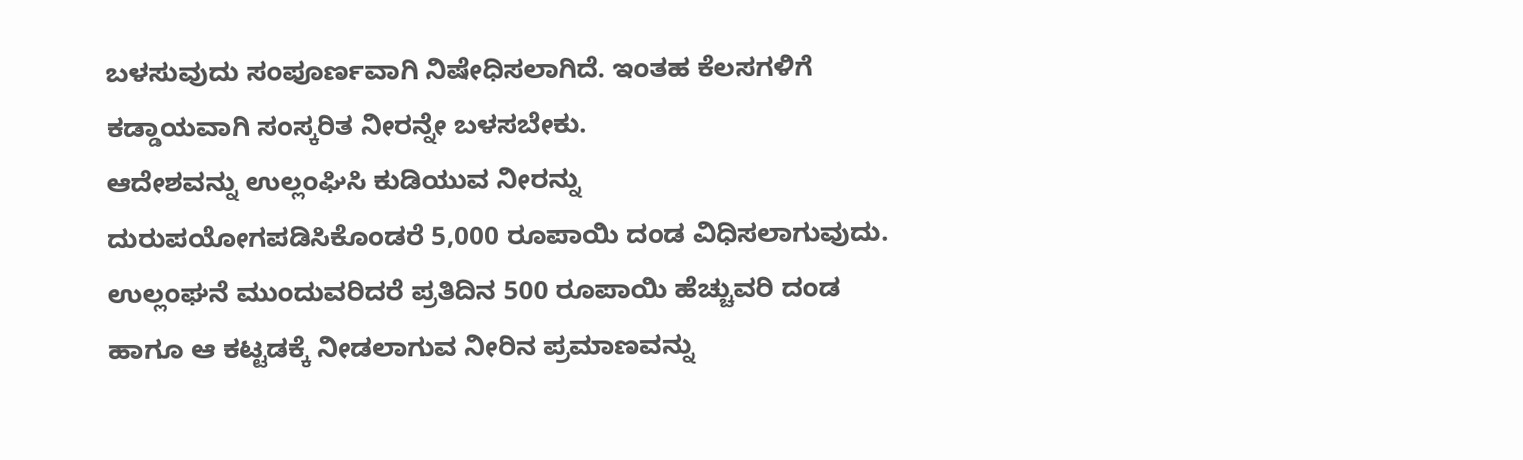ಬಳಸುವುದು ಸಂಪೂರ್ಣವಾಗಿ ನಿಷೇಧಿಸಲಾಗಿದೆ. ಇಂತಹ ಕೆಲಸಗಳಿಗೆ ಕಡ್ಡಾಯವಾಗಿ ಸಂಸ್ಕರಿತ ನೀರನ್ನೇ ಬಳಸಬೇಕು.
ಆದೇಶವನ್ನು ಉಲ್ಲಂಘಿಸಿ ಕುಡಿಯುವ ನೀರನ್ನು ದುರುಪಯೋಗಪಡಿಸಿಕೊಂಡರೆ 5,000 ರೂಪಾಯಿ ದಂಡ ವಿಧಿಸಲಾಗುವುದು. ಉಲ್ಲಂಘನೆ ಮುಂದುವರಿದರೆ ಪ್ರತಿದಿನ 500 ರೂಪಾಯಿ ಹೆಚ್ಚುವರಿ ದಂಡ ಹಾಗೂ ಆ ಕಟ್ಟಡಕ್ಕೆ ನೀಡಲಾಗುವ ನೀರಿನ ಪ್ರಮಾಣವನ್ನು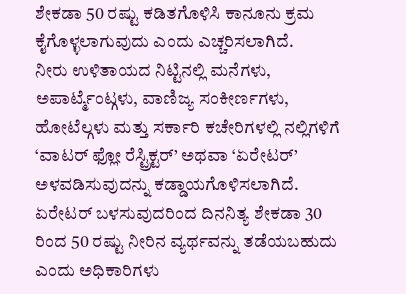ಶೇಕಡಾ 50 ರಷ್ಟು ಕಡಿತಗೊಳಿಸಿ ಕಾನೂನು ಕ್ರಮ ಕೈಗೊಳ್ಳಲಾಗುವುದು ಎಂದು ಎಚ್ಚರಿಸಲಾಗಿದೆ.
ನೀರು ಉಳಿತಾಯದ ನಿಟ್ಟಿನಲ್ಲಿ ಮನೆಗಳು, ಅಪಾರ್ಟ್ಮೆಂಟ್ಗಳು, ವಾಣಿಜ್ಯ ಸಂಕೀರ್ಣಗಳು, ಹೋಟೆಲ್ಗಳು ಮತ್ತು ಸರ್ಕಾರಿ ಕಚೇರಿಗಳಲ್ಲಿ ನಲ್ಲಿಗಳಿಗೆ ‘ವಾಟರ್ ಫ್ಲೋ ರೆಸ್ಟ್ರಿಕ್ಟರ್’ ಅಥವಾ ‘ಏರೇಟರ್’ ಅಳವಡಿಸುವುದನ್ನು ಕಡ್ಡಾಯಗೊಳಿಸಲಾಗಿದೆ. ಏರೇಟರ್ ಬಳಸುವುದರಿಂದ ದಿನನಿತ್ಯ ಶೇಕಡಾ 30 ರಿಂದ 50 ರಷ್ಟು ನೀರಿನ ವ್ಯರ್ಥವನ್ನು ತಡೆಯಬಹುದು ಎಂದು ಅಧಿಕಾರಿಗಳು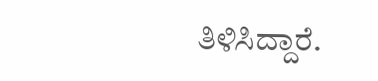ತಿಳಿಸಿದ್ದಾರೆ.